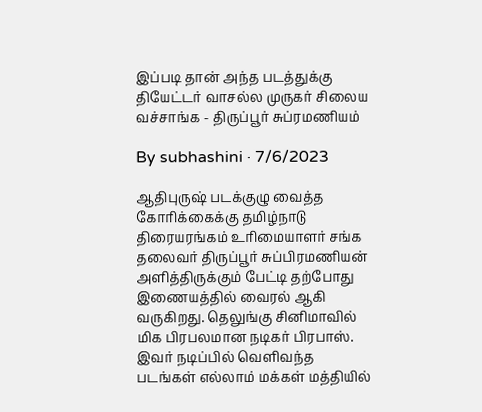இப்படி தான் அந்த படத்துக்கு தியேட்டர் வாசல்ல முருகர் சிலைய வச்சாங்க - திருப்பூர் சுப்ரமணியம்

By subhashini · 7/6/2023

ஆதிபுருஷ் படக்குழு வைத்த கோரிக்கைக்கு தமிழ்நாடு திரையரங்கம் உரிமையாளர் சங்க தலைவர் திருப்பூர் சுப்பிரமணியன் அளித்திருக்கும் பேட்டி தற்போது இணையத்தில் வைரல் ஆகி வருகிறது. தெலுங்கு சினிமாவில் மிக பிரபலமான நடிகர் பிரபாஸ். இவர் நடிப்பில் வெளிவந்த படங்கள் எல்லாம் மக்கள் மத்தியில்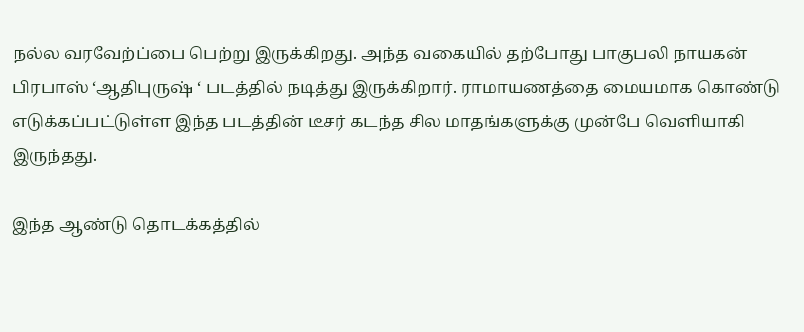நல்ல வரவேற்ப்பை பெற்று இருக்கிறது. அந்த வகையில் தற்போது பாகுபலி நாயகன் பிரபாஸ் ‘ஆதிபுருஷ் ‘ படத்தில் நடித்து இருக்கிறார். ராமாயணத்தை மையமாக கொண்டு எடுக்கப்பட்டுள்ள இந்த படத்தின் டீசர் கடந்த சில மாதங்களுக்கு முன்பே வெளியாகி இருந்தது.

இந்த ஆண்டு தொடக்கத்தில்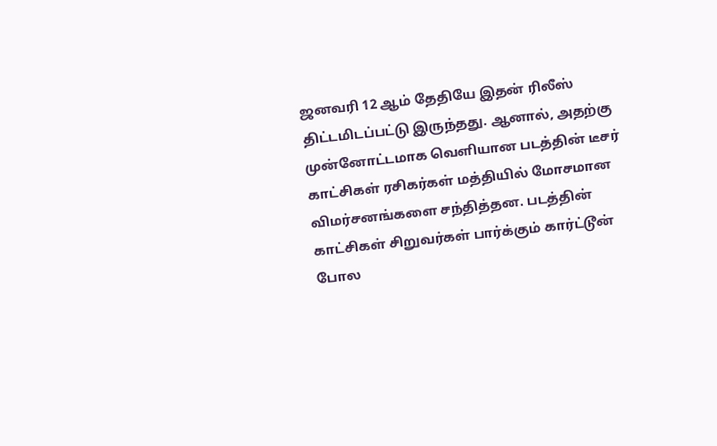ஜனவரி 12 ஆம் தேதியே இதன் ரிலீஸ் திட்டமிடப்பட்டு இருந்தது. ஆனால், அதற்கு முன்னோட்டமாக வெளியான படத்தின் டீசர் காட்சிகள் ரசிகர்கள் மத்தியில் மோசமான விமர்சனங்களை சந்தித்தன. படத்தின் காட்சிகள் சிறுவர்கள் பார்க்கும் கார்ட்டூன் போல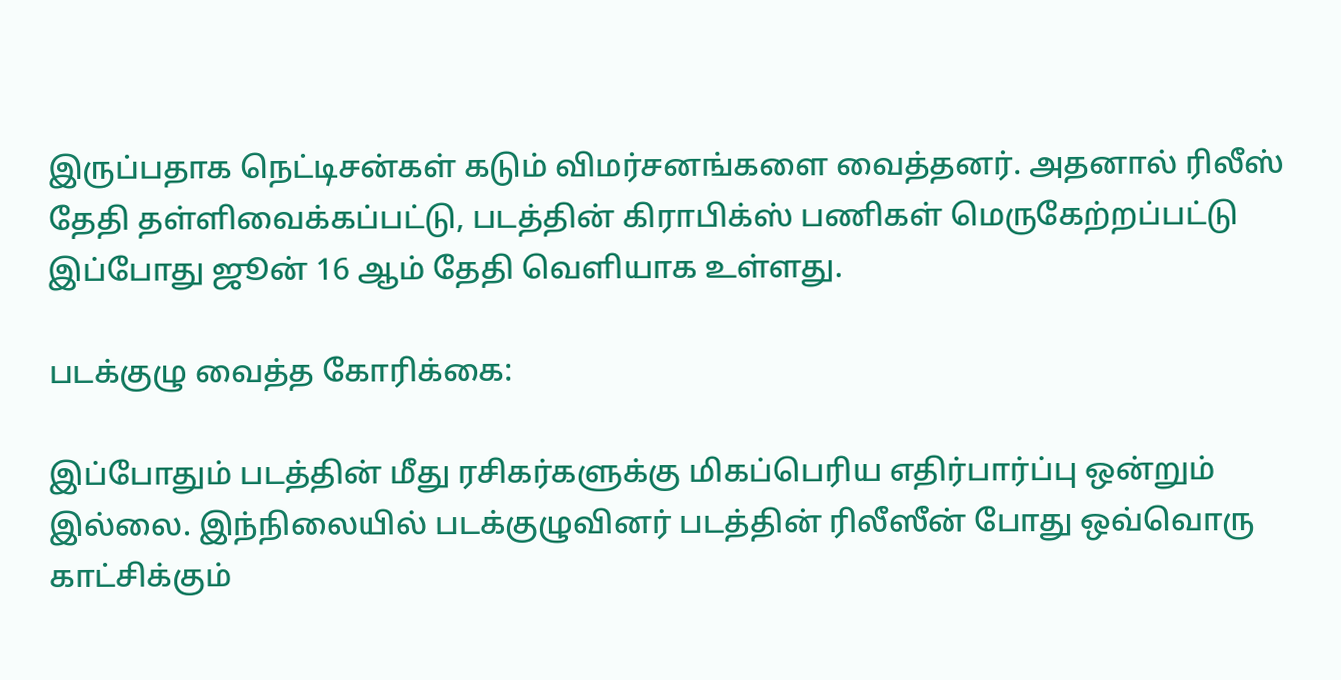இருப்பதாக நெட்டிசன்கள் கடும் விமர்சனங்களை வைத்தனர். அதனால் ரிலீஸ் தேதி தள்ளிவைக்கப்பட்டு, படத்தின் கிராபிக்ஸ் பணிகள் மெருகேற்றப்பட்டு இப்போது ஜூன் 16 ஆம் தேதி வெளியாக உள்ளது.

படக்குழு வைத்த கோரிக்கை:

இப்போதும் படத்தின் மீது ரசிகர்களுக்கு மிகப்பெரிய எதிர்பார்ப்பு ஒன்றும் இல்லை. இந்நிலையில் படக்குழுவினர் படத்தின் ரிலீஸீன் போது ஒவ்வொரு காட்சிக்கும்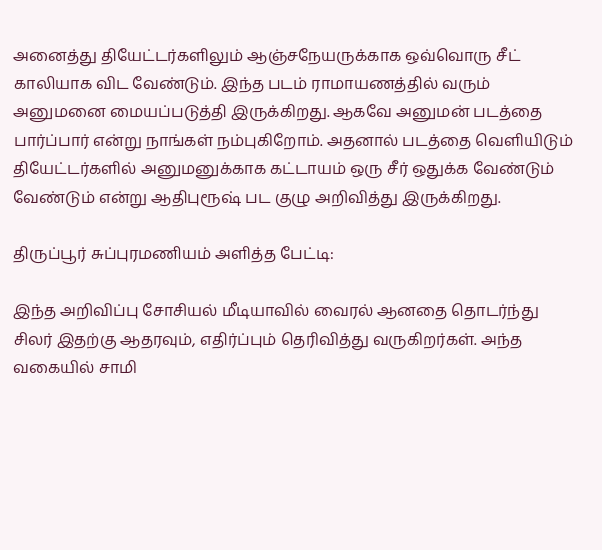அனைத்து தியேட்டர்களிலும் ஆஞ்சநேயருக்காக ஒவ்வொரு சீட் காலியாக விட வேண்டும். இந்த படம் ராமாயணத்தில் வரும் அனுமனை மையப்படுத்தி இருக்கிறது. ஆகவே அனுமன் படத்தை பார்ப்பார் என்று நாங்கள் நம்புகிறோம். அதனால் படத்தை வெளியிடும் தியேட்டர்களில் அனுமனுக்காக கட்டாயம் ஒரு சீர் ஒதுக்க வேண்டும் வேண்டும் என்று ஆதிபுரூஷ் பட குழு அறிவித்து இருக்கிறது.

திருப்பூர் சுப்புரமணியம் அளித்த பேட்டி:

இந்த அறிவிப்பு சோசியல் மீடியாவில் வைரல் ஆனதை தொடர்ந்து சிலர் இதற்கு ஆதரவும், எதிர்ப்பும் தெரிவித்து வருகிறர்கள். அந்த வகையில் சாமி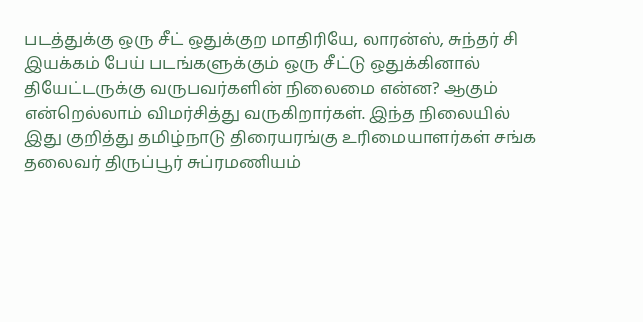படத்துக்கு ஒரு சீட் ஒதுக்குற மாதிரியே, லாரன்ஸ், சுந்தர் சி இயக்கம் பேய் படங்களுக்கும் ஒரு சீட்டு ஒதுக்கினால் தியேட்டருக்கு வருபவர்களின் நிலைமை என்ன? ஆகும் என்றெல்லாம் விமர்சித்து வருகிறார்கள். இந்த நிலையில் இது குறித்து தமிழ்நாடு திரையரங்கு உரிமையாளர்கள் சங்க தலைவர் திருப்பூர் சுப்ரமணியம்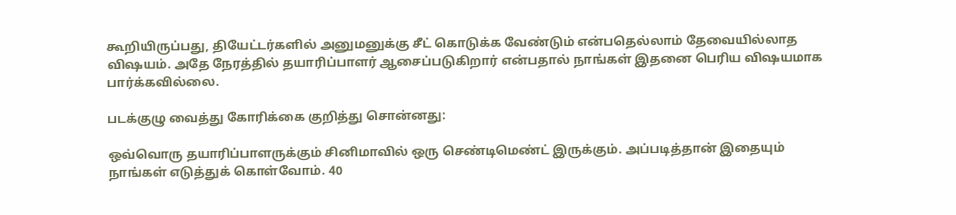கூறியிருப்பது, தியேட்டர்களில் அனுமனுக்கு சீட் கொடுக்க வேண்டும் என்பதெல்லாம் தேவையில்லாத விஷயம். அதே நேரத்தில் தயாரிப்பாளர் ஆசைப்படுகிறார் என்பதால் நாங்கள் இதனை பெரிய விஷயமாக பார்க்கவில்லை.

படக்குழு வைத்து கோரிக்கை குறித்து சொன்னது:

ஒவ்வொரு தயாரிப்பாளருக்கும் சினிமாவில் ஒரு செண்டிமெண்ட் இருக்கும். அப்படித்தான் இதையும் நாங்கள் எடுத்துக் கொள்வோம். 40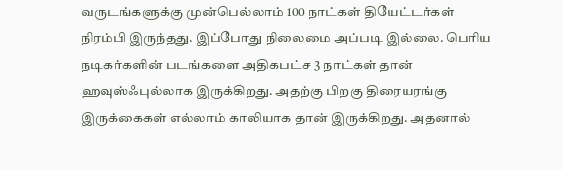வருடங்களுக்கு முன்பெல்லாம் 100 நாட்கள் தியேட்டர்கள் நிரம்பி இருந்தது. இப்போது நிலைமை அப்படி இல்லை. பெரிய நடிகர்களின் படங்களை அதிகபட்ச 3 நாட்கள் தான் ஹவுஸ்ஃபுல்லாக இருக்கிறது. அதற்கு பிறகு திரையரங்கு இருக்கைகள் எல்லாம் காலியாக தான் இருக்கிறது. அதனால்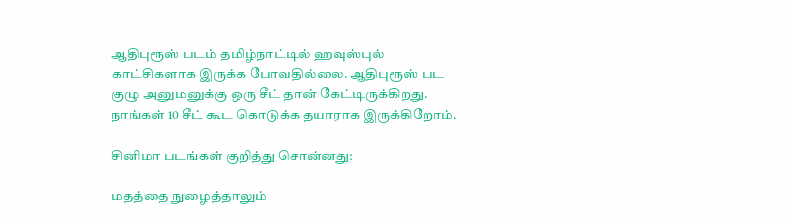ஆதிபுரூஸ் படம் தமிழ்நாட்டில் ஹவுஸ்புல் காட்சிகளாக இருக்க போவதில்லை. ஆதிபுரூஸ் பட குழு அனுமனுக்கு ஒரு சீட் தான் கேட்டிருக்கிறது. நாங்கள் 10 சீட் கூட கொடுக்க தயாராக இருக்கிறோம்.

சினிமா படங்கள் குறித்து சொன்னது:

மதத்தை நுழைத்தாலும்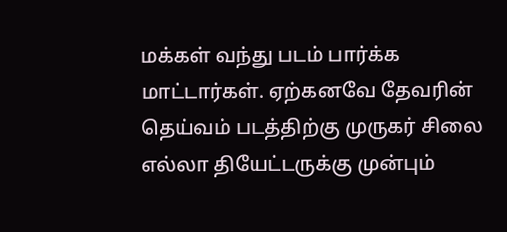மக்கள் வந்து படம் பார்க்க மாட்டார்கள். ஏற்கனவே தேவரின் தெய்வம் படத்திற்கு முருகர் சிலை எல்லா தியேட்டருக்கு முன்பும்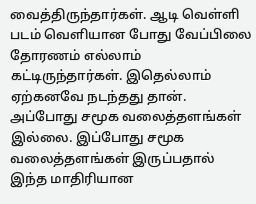வைத்திருந்தார்கள். ஆடி வெள்ளி படம் வெளியான போது வேப்பிலை தோரணம் எல்லாம் கட்டிருந்தார்கள். இதெல்லாம் ஏற்கனவே நடந்தது தான். அப்போது சமூக வலைத்தளங்கள் இல்லை. இப்போது சமூக வலைத்தளங்கள் இருப்பதால் இந்த மாதிரியான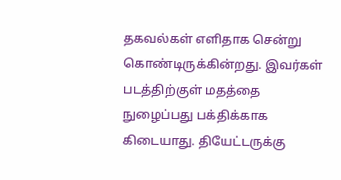தகவல்கள் எளிதாக சென்று கொண்டிருக்கின்றது. இவர்கள் படத்திற்குள் மதத்தை நுழைப்பது பக்திக்காக கிடையாது. தியேட்டருக்கு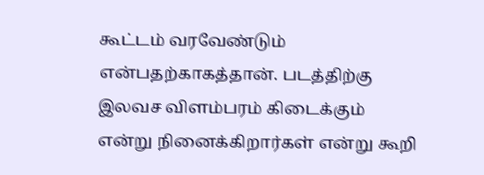கூட்டம் வரவேண்டும் என்பதற்காகத்தான். படத்திற்கு இலவச விளம்பரம் கிடைக்கும் என்று நினைக்கிறார்கள் என்று கூறி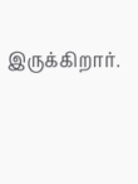இருக்கிறார்.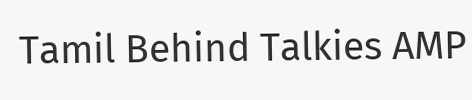Tamil Behind Talkies AMP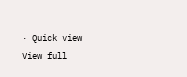· Quick view
View full